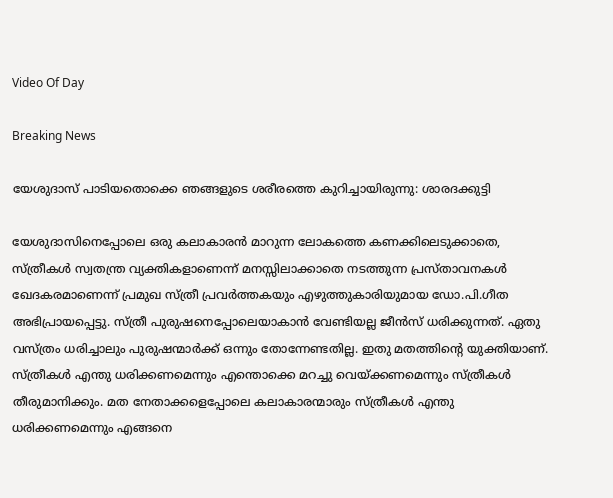Video Of Day

Breaking News

യേശുദാസ് പാടിയതൊക്കെ ഞങ്ങളുടെ ശരീരത്തെ കുറിച്ചായിരുന്നു: ശാരദക്കുട്ടി

യേശുദാസിനെപ്പോലെ ഒരു കലാകാരന്‍ മാറുന്ന ലോകത്തെ കണക്കിലെടുക്കാതെ, സ്ത്രീകള്‍ സ്വതന്ത്ര വ്യക്തികളാണെന്ന് മനസ്സിലാക്കാതെ നടത്തുന്ന പ്രസ്താവനകള്‍ ഖേദകരമാണെന്ന് പ്രമുഖ സ്ത്രീ പ്രവര്‍ത്തകയും എഴുത്തുകാരിയുമായ ഡോ.പി.ഗീത അഭിപ്രായപ്പെട്ടു. സ്ത്രീ പുരുഷനെപ്പോലെയാകാന്‍ വേണ്ടിയല്ല ജീന്‍സ് ധരിക്കുന്നത്. ഏതു വസ്ത്രം ധരിച്ചാലും പുരുഷന്മാര്‍ക്ക് ഒന്നും തോന്നേണ്ടതില്ല. ഇതു മതത്തിന്റെ യുക്തിയാണ്. സ്ത്രീകള്‍ എന്തു ധരിക്കണമെന്നും എന്തൊക്കെ മറച്ചു വെയ്ക്കണമെന്നും സ്ത്രീകള്‍ തീരുമാനിക്കും. മത നേതാക്കളെപ്പോലെ കലാകാരന്മാരും സ്ത്രീകള്‍ എന്തു ധരിക്കണമെന്നും എങ്ങനെ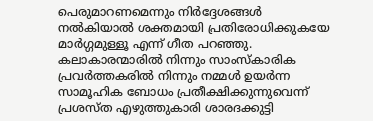പെരുമാറണമെന്നും നിര്‍ദ്ദേശങ്ങള്‍ നല്‍കിയാല്‍ ശക്തമായി പ്രതിരോധിക്കുകയേ മാര്‍ഗ്ഗമുള്ളൂ എന്ന് ഗീത പറഞ്ഞു. കലാകാരന്മാരില്‍ നിന്നും സാംസ്‌കാരിക പ്രവര്‍ത്തകരില്‍ നിന്നും നമ്മള്‍ ഉയര്‍ന്ന സാമൂഹിക ബോധം പ്രതീക്ഷിക്കുന്നുവെന്ന് പ്രശസ്ത എഴുത്തുകാരി ശാരദക്കുട്ടി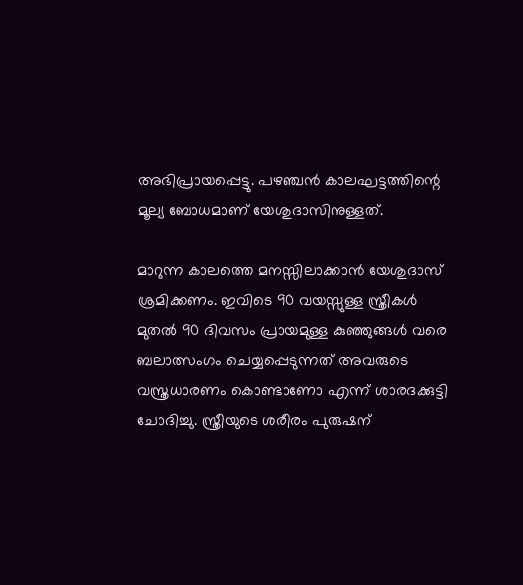അഭിപ്രായപ്പെട്ടു. പഴഞ്ചന്‍ കാലഘട്ടത്തിന്റെ മൂല്യ ബോധമാണ് യേശുദാസിനുള്ളത്.

മാറുന്ന കാലത്തെ മനസ്സിലാക്കാന്‍ യേശുദാസ് ശ്രമിക്കണം. ഇവിടെ 90 വയസ്സുള്ള സ്ത്രീകള്‍ മുതല്‍ 90 ദിവസം പ്രായമുള്ള കുഞ്ഞുങ്ങള്‍ വരെ ബലാത്സംഗം ചെയ്യപ്പെടുന്നത് അവരുടെ വസ്ത്രധാരണം കൊണ്ടാണോ എന്ന് ശാരദക്കുട്ടി ചോദിച്ചു. സ്ത്രീയുടെ ശരീരം പുരുഷന്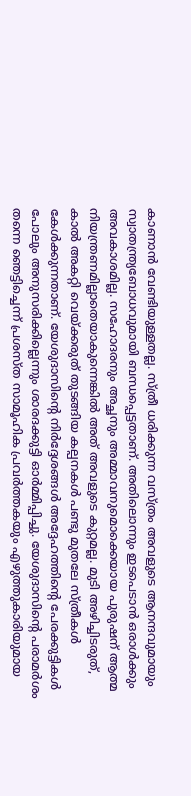കാണാന്‍ വേണ്ടിയുള്ളതല്ല. സ്ത്രീ ധരിക്കുന്ന വസ്ത്രം അവളുടെ ആനന്ദവുമായും സ്വാതന്ത്ര്യബോധവുമായി ബന്ധപ്പെട്ടതാണ്. അതിലൊന്നും ഇടപെടാന്‍ ഒരാള്‍ക്കും അവകാശമില്ല. സഹോദരനും അച്ഛനും അമ്മാവനുമൊക്കെയായ പുരുഷന് ആത്മ നിയന്ത്രണമില്ലാതെയാകുന്നെങ്കില്‍ അത് അവളുടെ കുറ്റമല്ല. മുടി അഴിച്ചിടരുത്, കാല്‍ അകറ്റി വെയ്ക്കരുത് തുടങ്ങിയ കല്പനകള്‍ പണ്ടു മുതലേ സ്ത്രീകള്‍ കേള്‍ക്കുന്നതാണ്. യേശുദാസിന്റെ നിര്‍ദ്ദേശങ്ങള്‍ അദ്ദേഹത്തിന്റെ പേരക്കുട്ടികള്‍ പോലും അനുസരിക്കില്ലെന്നും ശാരദക്കുട്ടി ഓര്‍മ്മിപ്പിച്ചു. യേശുദാസിന്റെ പരാമര്‍ശം തന്നെ ഞെട്ടിച്ചെന്ന് പ്രശസ്ത സാമൂഹിക പ്രവര്‍ത്തകയും എഴുത്തുകാരിയുമായ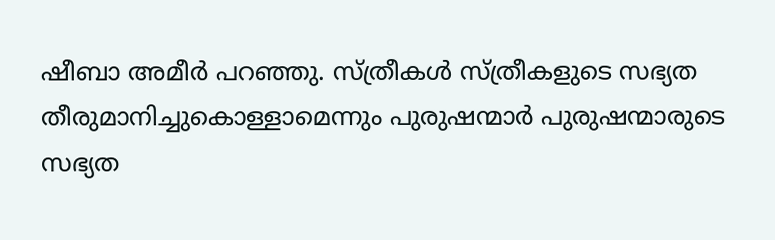ഷീബാ അമീര്‍ പറഞ്ഞു. സ്ത്രീകള്‍ സ്ത്രീകളുടെ സഭ്യത തീരുമാനിച്ചുകൊള്ളാമെന്നും പുരുഷന്മാര്‍ പുരുഷന്മാരുടെ സഭ്യത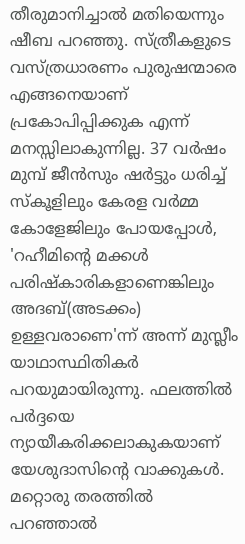തീരുമാനിച്ചാല്‍ മതിയെന്നും ഷീബ പറഞ്ഞു. സ്ത്രീകളുടെ വസ്ത്രധാരണം പുരുഷന്മാരെ എങ്ങനെയാണ് പ്രകോപിപ്പിക്കുക എന്ന് മനസ്സിലാകുന്നില്ല. 37 വര്‍ഷം മുമ്പ് ജീന്‍സും ഷര്‍ട്ടും ധരിച്ച് സ്‌കൂളിലും കേരള വര്‍മ്മ കോളേജിലും പോയപ്പോള്‍, 'റഹീമിന്റെ മക്കള്‍ പരിഷ്‌കാരികളാണെങ്കിലും അദബ്(അടക്കം) ഉള്ളവരാണെ'ന്ന് അന്ന് മുസ്ലീം യാഥാസ്ഥിതികര്‍ പറയുമായിരുന്നു. ഫലത്തില്‍ പര്‍ദ്ദയെ ന്യായീകരിക്കലാകുകയാണ് യേശുദാസിന്റെ വാക്കുകള്‍. മറ്റൊരു തരത്തില്‍ പറഞ്ഞാല്‍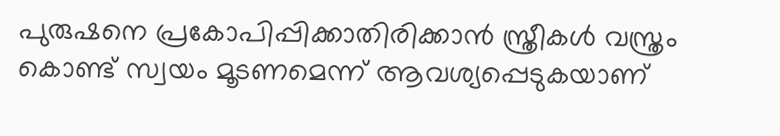പുരുഷനെ പ്രകോപിപ്പിക്കാതിരിക്കാന്‍ സ്ത്രീകള്‍ വസ്ത്രം കൊണ്ട് സ്വയം മൂടണമെന്ന് ആവശ്യപ്പെടുകയാണ്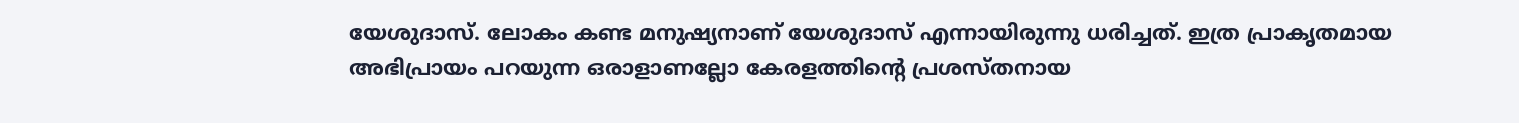യേശുദാസ്. ലോകം കണ്ട മനുഷ്യനാണ് യേശുദാസ് എന്നായിരുന്നു ധരിച്ചത്. ഇത്ര പ്രാകൃതമായ അഭിപ്രായം പറയുന്ന ഒരാളാണല്ലോ കേരളത്തിന്റെ പ്രശസ്തനായ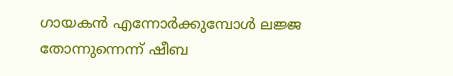ഗായകന്‍ എന്നോര്‍ക്കുമ്പോള്‍ ലജ്ജ തോന്നുന്നെന്ന് ഷീബ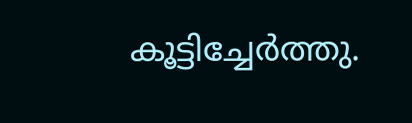കൂട്ടിച്ചേര്‍ത്തു.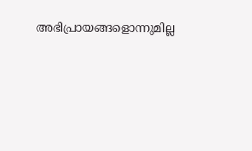അഭിപ്രായങ്ങളൊന്നുമില്ല